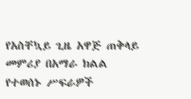የአስቸኳይ ጊዜ አዋጅ ጠቅላይ መምሪያ በአማራ ክልል የተወሰኑ ሥፍራዎች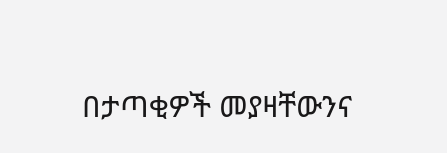በታጣቂዎች መያዛቸውንና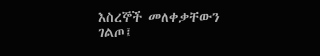እስረኞች መለቀቃቸውን ገልጦ፤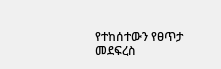የተከሰተውን የፀጥታ መደፍረስ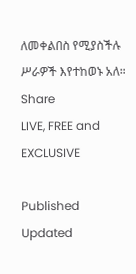ለመቀልበስ የሚያስችሉ ሥራዎች እየተከወኑ አለ።
Share
LIVE, FREE and EXCLUSIVE

Published
Updated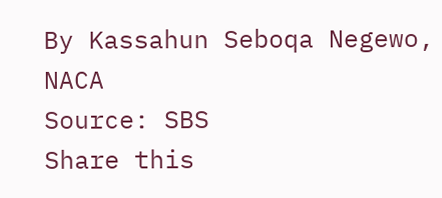By Kassahun Seboqa Negewo, NACA
Source: SBS
Share this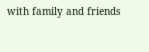with family and friends